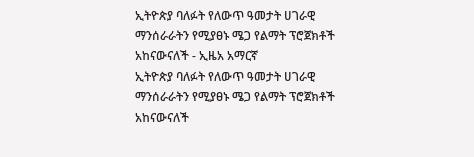ኢትዮጵያ ባለፉት የለውጥ ዓመታት ሀገራዊ ማንሰራራትን የሚያፀኑ ሜጋ የልማት ፕሮጀክቶች አከናውናለች - ኢዜአ አማርኛ
ኢትዮጵያ ባለፉት የለውጥ ዓመታት ሀገራዊ ማንሰራራትን የሚያፀኑ ሜጋ የልማት ፕሮጀክቶች አከናውናለች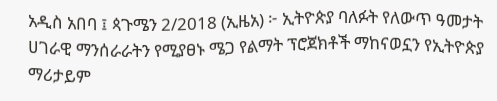አዲስ አበባ ፤ ጳጉሜን 2/2018 (ኢዜአ) ፦ ኢትዮጵያ ባለፉት የለውጥ ዓመታት ሀገራዊ ማንሰራራትን የሚያፀኑ ሜጋ የልማት ፕሮጀክቶች ማከናወኗን የኢትዮጵያ ማሪታይም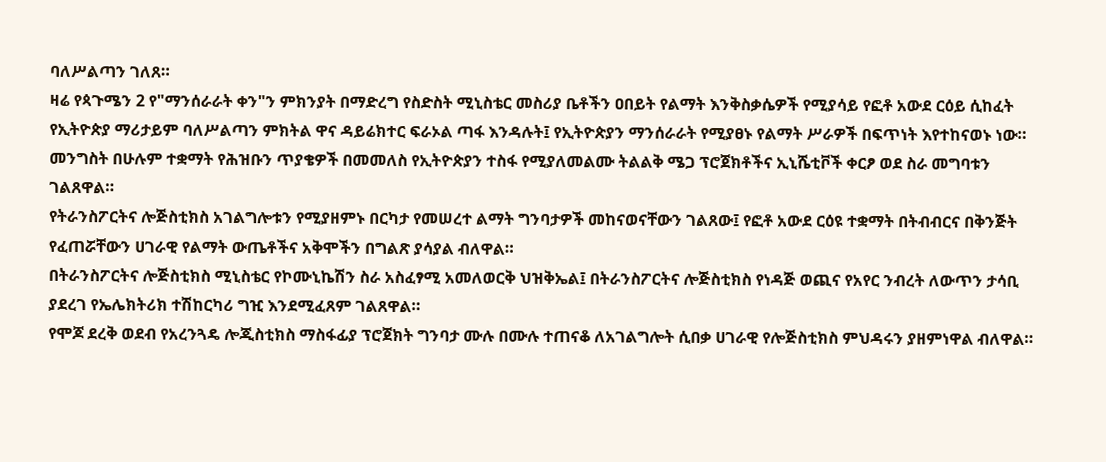ባለሥልጣን ገለጸ።
ዛሬ የጳጉሜን 2 የ"ማንሰራራት ቀን"ን ምክንያት በማድረግ የስድስት ሚኒስቴር መስሪያ ቤቶችን ዐበይት የልማት እንቅስቃሴዎች የሚያሳይ የፎቶ አውደ ርዕይ ሲከፈት የኢትዮጵያ ማሪታይም ባለሥልጣን ምክትል ዋና ዳይሬክተር ፍራኦል ጣፋ እንዳሉት፤ የኢትዮጵያን ማንሰራራት የሚያፀኑ የልማት ሥራዎች በፍጥነት እየተከናወኑ ነው።
መንግስት በሁሉም ተቋማት የሕዝቡን ጥያቄዎች በመመለስ የኢትዮጵያን ተስፋ የሚያለመልሙ ትልልቅ ሜጋ ፕሮጀክቶችና ኢኒሼቲቮች ቀርፆ ወደ ስራ መግባቱን ገልጸዋል።
የትራንስፖርትና ሎጅስቲክስ አገልግሎቱን የሚያዘምኑ በርካታ የመሠረተ ልማት ግንባታዎች መከናወናቸውን ገልጸው፤ የፎቶ አውደ ርዕዩ ተቋማት በትብብርና በቅንጅት የፈጠሯቸውን ሀገራዊ የልማት ውጤቶችና አቅሞችን በግልጽ ያሳያል ብለዋል።
በትራንስፖርትና ሎጅስቲክስ ሚኒስቴር የኮሙኒኬሽን ስራ አስፈፃሚ አመለወርቅ ህዝቅኤል፤ በትራንስፖርትና ሎጅስቲክስ የነዳጅ ወጪና የአየር ንብረት ለውጥን ታሳቢ ያደረገ የኤሌክትሪክ ተሽከርካሪ ግዢ እንደሚፈጸም ገልጸዋል።
የሞጆ ደረቅ ወደብ የአረንጓዴ ሎጂስቲክስ ማስፋፊያ ፕሮጀክት ግንባታ ሙሉ በሙሉ ተጠናቆ ለአገልግሎት ሲበቃ ሀገራዊ የሎጅስቲክስ ምህዳሩን ያዘምነዋል ብለዋል።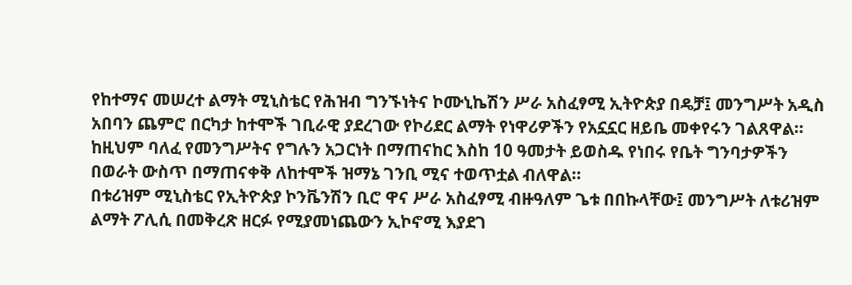የከተማና መሠረተ ልማት ሚኒስቴር የሕዝብ ግንኙነትና ኮሙኒኬሽን ሥራ አስፈፃሚ ኢትዮጵያ በዴቻ፤ መንግሥት አዲስ አበባን ጨምሮ በርካታ ከተሞች ገቢራዊ ያደረገው የኮሪደር ልማት የነዋሪዎችን የአኗኗር ዘይቤ መቀየሩን ገልጸዋል።
ከዚህም ባለፈ የመንግሥትና የግሉን አጋርነት በማጠናከር እስከ 10 ዓመታት ይወስዱ የነበሩ የቤት ግንባታዎችን በወራት ውስጥ በማጠናቀቅ ለከተሞች ዝማኔ ገንቢ ሚና ተወጥቷል ብለዋል።
በቱሪዝም ሚኒስቴር የኢትዮጵያ ኮንቬንሽን ቢሮ ዋና ሥራ አስፈፃሚ ብዙዓለም ጌቱ በበኩላቸው፤ መንግሥት ለቱሪዝም ልማት ፖሊሲ በመቅረጽ ዘርፉ የሚያመነጨውን ኢኮኖሚ እያደገ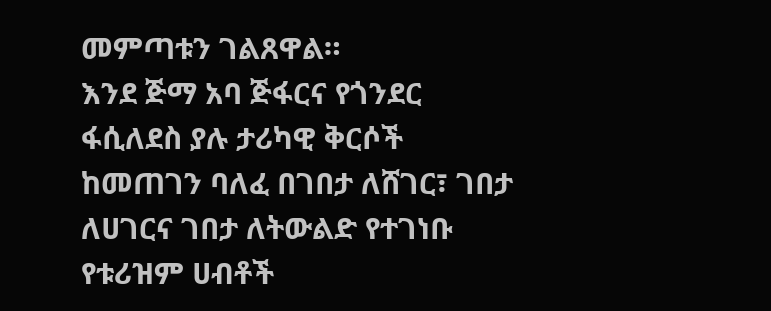መምጣቱን ገልጸዋል።
እንደ ጅማ አባ ጅፋርና የጎንደር ፋሲለደስ ያሉ ታሪካዊ ቅርሶች ከመጠገን ባለፈ በገበታ ለሸገር፣ ገበታ ለሀገርና ገበታ ለትውልድ የተገነቡ የቱሪዝም ሀብቶች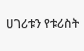ሀገሪቱን የቱሪስት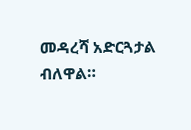መዳረሻ አድርጓታል ብለዋል።